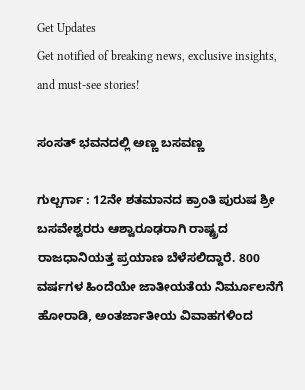Get Updates
Get notified of breaking news, exclusive insights, and must-see stories!

ಸಂಸತ್‌ ಭವನದಲ್ಲಿ ಅಣ್ಣ ಬಸವಣ್ಣ

ಗುಲ್ಬರ್ಗಾ : 12ನೇ ಶತಮಾನದ ಕ್ರಾಂತಿ ಪುರುಷ ಶ್ರೀ ಬಸವೇಶ್ವರರು ಆಶ್ವಾರೂಢರಾಗಿ ರಾಷ್ಟ್ರದ ರಾಜಧಾನಿಯತ್ತ ಪ್ರಯಾಣ ಬೆಳೆಸಲಿದ್ದಾರೆ. 800 ವರ್ಷಗಳ ಹಿಂದೆಯೇ ಜಾತೀಯತೆಯ ನಿರ್ಮೂಲನೆಗೆ ಹೋರಾಡಿ, ಅಂತರ್ಜಾತೀಯ ವಿವಾಹಗಳಿಂದ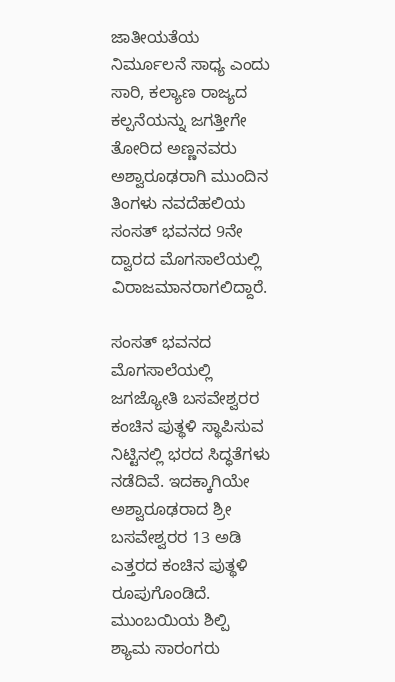ಜಾತೀಯತೆಯ ನಿರ್ಮೂಲನೆ ಸಾಧ್ಯ ಎಂದು ಸಾರಿ, ಕಲ್ಯಾಣ ರಾಜ್ಯದ ಕಲ್ಪನೆಯನ್ನು ಜಗತ್ತೀಗೇ ತೋರಿದ ಅಣ್ಣನವರು ಅಶ್ವಾರೂಢರಾಗಿ ಮುಂದಿನ ತಿಂಗಳು ನವದೆಹಲಿಯ ಸಂಸತ್‌ ಭವನದ 9ನೇ ದ್ವಾರದ ಮೊಗಸಾಲೆಯಲ್ಲಿ ವಿರಾಜಮಾನರಾಗಲಿದ್ದಾರೆ.

ಸಂಸತ್‌ ಭವನದ ಮೊಗಸಾಲೆಯಲ್ಲಿ ಜಗಜ್ಯೋತಿ ಬಸವೇಶ್ವರರ ಕಂಚಿನ ಪುತ್ಥಳಿ ಸ್ಥಾಪಿಸುವ ನಿಟ್ಟಿನಲ್ಲಿ ಭರದ ಸಿದ್ಧತೆಗಳು ನಡೆದಿವೆ. ಇದಕ್ಕಾಗಿಯೇ ಅಶ್ವಾರೂಢರಾದ ಶ್ರೀ ಬಸವೇಶ್ವರರ 13 ಅಡಿ ಎತ್ತರದ ಕಂಚಿನ ಪುತ್ಥಳಿ ರೂಪುಗೊಂಡಿದೆ. ಮುಂಬಯಿಯ ಶಿಲ್ಪಿ ಶ್ಯಾಮ ಸಾರಂಗರು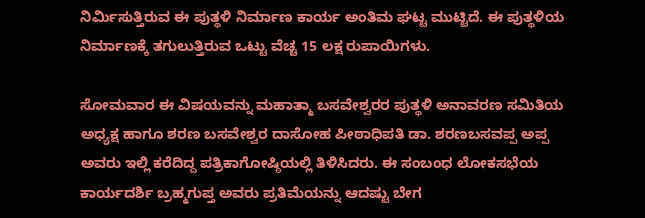ನಿರ್ಮಿಸುತ್ತಿರುವ ಈ ಪುತ್ಥಳಿ ನಿರ್ಮಾಣ ಕಾರ್ಯ ಅಂತಿಮ ಘಟ್ಟ ಮುಟ್ಟಿದೆ. ಈ ಪುತ್ಥಳಿಯ ನಿರ್ಮಾಣಕ್ಕೆ ತಗುಲುತ್ತಿರುವ ಒಟ್ಟು ವೆಚ್ಚ 15 ಲಕ್ಷ ರುಪಾಯಿಗಳು.

ಸೋಮವಾರ ಈ ವಿಷಯವನ್ನು ಮಹಾತ್ಮಾ ಬಸವೇಶ್ವರರ ಪುತ್ಥಳಿ ಅನಾವರಣ ಸಮಿತಿಯ ಅಧ್ಯಕ್ಷ ಹಾಗೂ ಶರಣ ಬಸವೇಶ್ವರ ದಾಸೋಹ ಪೀಠಾಧಿಪತಿ ಡಾ. ಶರಣಬಸವಪ್ಪ ಅಪ್ಪ ಅವರು ಇಲ್ಲಿ ಕರೆದಿದ್ದ ಪತ್ರಿಕಾಗೋಷ್ಠಿಯಲ್ಲಿ ತಿಳಿಸಿದರು. ಈ ಸಂಬಂಧ ಲೋಕಸಭೆಯ ಕಾರ್ಯದರ್ಶಿ ಬ್ರಹ್ಮಗುಪ್ತ ಅವರು ಪ್ರತಿಮೆಯನ್ನು ಆದಷ್ಟು ಬೇಗ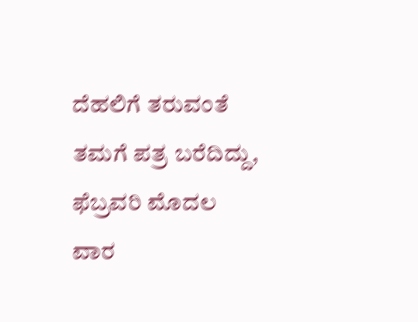ದೆಹಲಿಗೆ ತರುವಂತೆ ತಮಗೆ ಪತ್ರ ಬರೆದಿದ್ದು, ಫೆಬ್ರವರಿ ಮೊದಲ ವಾರ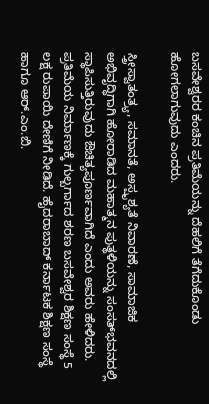ಬಸವೇಶ್ವರರ ಕಂಚಿನ ಪ್ರತಿಮೆಯನ್ನು ದೆಹಲಿಗೆ ತೆಗೆದುಕೊಂಡು ಹೋಗಲಾಗುವುದು ಎಂದರು.

ಸ್ತ್ರೀಸ್ವಾತಂತ್ರ್ಯ, ಸಮಾನತೆ, ಅಸ್ಪೃಶ್ಯತೆ ನಿವಾರಣೆ, ಸಾಮಾಜಿಕ ಅಭಿವೃದ್ಧಿಗಾಗಿ ಹೋರಾಡಿದ ಮಹಾತ್ಮನ ಪುತ್ಥಳಿಯನ್ನು ಸಂಸತ್‌ಭವನದಲ್ಲಿ ಸ್ಥಾಪಿಸುತ್ತಿರುವುದು ಔಚಿತ್ಯಪೂರ್ಣವಾಗಿದೆ ಎಂದು ಅವರು ಹೇಳಿದರು. ಪ್ರತಿಮೆಯ ನಿರ್ಮಾಣಕ್ಕೆ ಗುಲ್ಬರ್ಗಾದ ಶರಣ ಬಸವೇಶ್ವರ ಶಿಕ್ಷಣ ಸಂಸ್ಥೆ 5 ಲಕ್ಷ ರುಪಾಯಿ ದೇಣಿಗೆ ನೀಡಿದೆ. ಹೈದರಾಬಾದ್‌ ಕರ್ನಾಟಕ ಶಿಕ್ಷಣ ಸಂಸ್ಥೆ ಹಾಗೂ ಆರ್‌.ಎಂ.ಬಿ.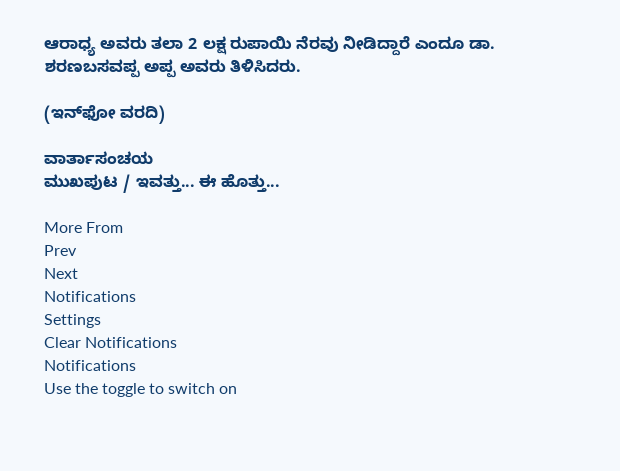ಆರಾಧ್ಯ ಅವರು ತಲಾ 2 ಲಕ್ಷ ರುಪಾಯಿ ನೆರವು ನೀಡಿದ್ದಾರೆ ಎಂದೂ ಡಾ. ಶರಣಬಸವಪ್ಪ ಅಪ್ಪ ಅವರು ತಿಳಿಸಿದರು.

(ಇನ್‌ಫೋ ವರದಿ)

ವಾರ್ತಾಸಂಚಯ
ಮುಖಪುಟ / ಇವತ್ತು... ಈ ಹೊತ್ತು...

More From
Prev
Next
Notifications
Settings
Clear Notifications
Notifications
Use the toggle to switch on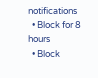notifications
  • Block for 8 hours
  • Block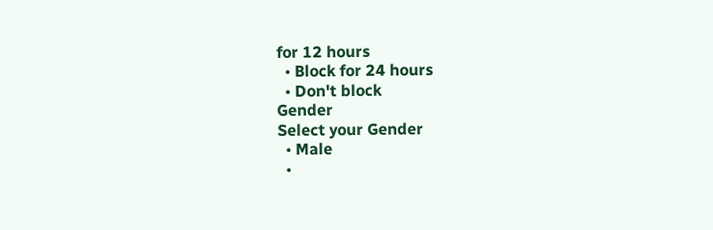for 12 hours
  • Block for 24 hours
  • Don't block
Gender
Select your Gender
  • Male
  •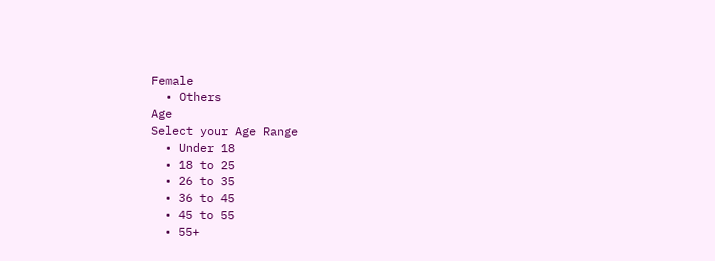Female
  • Others
Age
Select your Age Range
  • Under 18
  • 18 to 25
  • 26 to 35
  • 36 to 45
  • 45 to 55
  • 55+